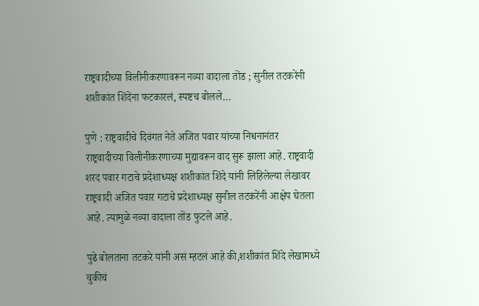राष्ट्रवादीच्या विलीनीकरणावरून नव्या वादाला तोंड ; सुनील तटकरेंनी शशीकांत शिंदेंना फटकारलं, स्पष्टच बोलले…

पुणे : राष्ट्रवादीचे दिवंगत नेते अजित पवार यांच्या निधनानंतर राष्ट्रवादीच्या विलीनीकरणाच्या मुद्यावरून वाद सुरू झाला आहे. राष्ट्रवादी शरद पवार गटाचे प्रदेशाध्यक्ष शशीकांत शिंदे यांनी लिहिलेल्या लेखावर राष्ट्रवादी अजित पवार गटाचे प्रदेशाध्यक्ष सुनील तटकरेंनी आक्षेप घेतला आहे. त्यामुळे नव्या वादाला तोंड फुटले आहे.

पुढे बोलताना तटकरे यांनी असं म्हटलं आहे की,शशीकांत शिंदे लेखामध्ये चुकीचं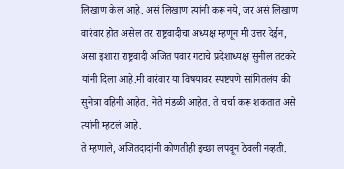लिखाण केल आहे. असं लिखाण त्यांनी करू नये, जर असं लिखाण वारंवार होत असेल तर राष्ट्रवादीचा अध्यक्ष म्हणून मी उत्तर देईन, असा इशारा राष्ट्रवादी अजित पवार गटाचे प्रदेशाध्यक्ष सुनील तटकरे यांनी दिला आहे.मी वारंवार या विषयावर स्पष्टपणे सांगितलंय की सुनेत्रा वहिनी आहेत. नेते मंडळी आहेत. ते चर्चा करू शकतात असे त्यांनी म्हटलं आहे.
ते म्हणाले, अजितदादांनी कोणतीही इच्छा लपवून ठेवली नव्हती.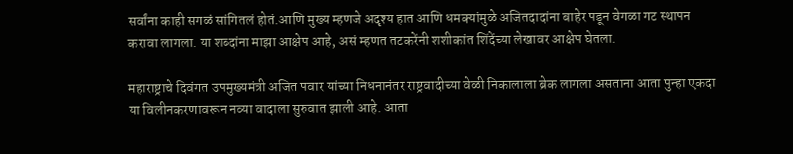सर्वांना काही सगळं सांगितलं होतं.आणि मुख्य म्हणजे अदृश्य हात आणि धमक्यांमुळे अजितदादांना बाहेर पडून वेगळा गट स्थापन करावा लागला. या शब्दांना माझा आक्षेप आहे, असं म्हणत तटकरेंनी शशीकांत शिंदेंच्या लेखावर आक्षेप घेतला.

महाराष्ट्राचे दिवंगत उपमुख्यमंत्री अजित पवार यांच्या निधनानंतर राष्ट्रवादीच्या वेळी निकालाला ब्रेक लागला असताना आता पुन्हा एकदा या विलीनकरणावरून नव्या वादाला सुरुवात झाली आहे. आता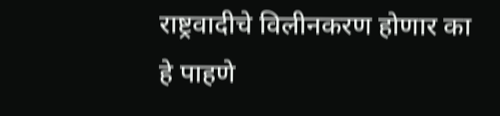राष्ट्रवादीचे विलीनकरण होणार का हे पाहणे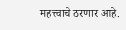महत्त्वाचे ठरणार आहे.